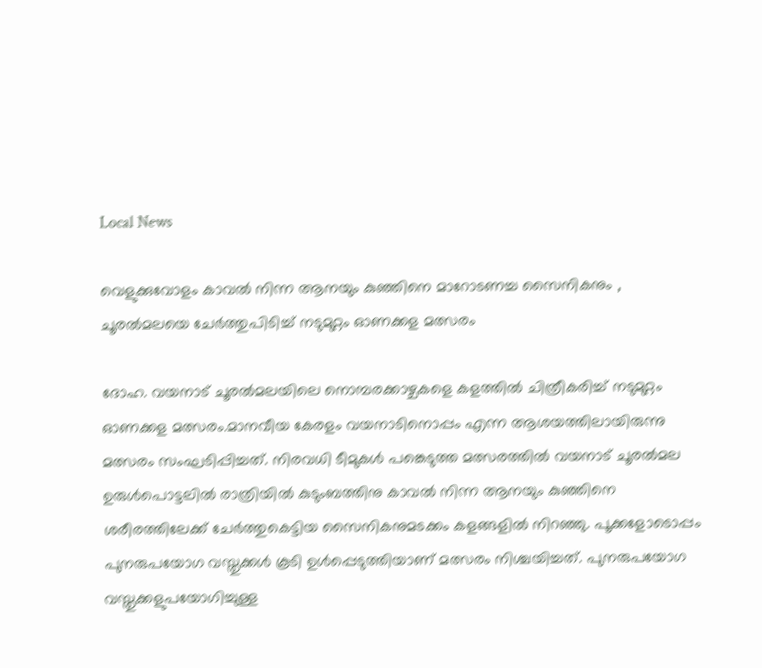Local News

വെളുക്കുവോളം കാവല്‍ നിന്ന ആനയും കുഞ്ഞിനെ മാറോടണച്ച സൈനികനും , ചൂരല്‍മലയെ ചേര്‍ത്തുപിടിച്ച് നടുമുറ്റം ഓണക്കള മത്സരം

ദോഹ. വയനാട് ചൂരല്‍മലയിലെ നൊമ്പരക്കാഴ്ചകളെ കളത്തില്‍ ചിത്രീകരിച്ച് നടുമുറ്റം ഓണക്കള മത്സരം.മാനവീയ കേരളം വയനാടിനൊപ്പം എന്ന ആശയത്തിലായിരുന്നു മത്സരം സംഘടിപ്പിച്ചത്. നിരവധി ടീമുകള്‍ പങ്കെടുത്ത മത്സരത്തില്‍ വയനാട് ചൂരല്‍മല ഉരുള്‍പൊട്ടലില്‍ രാത്രിയില്‍ കുടുംബത്തിനു കാവല്‍ നിന്ന ആനയും കുഞ്ഞിനെ ശരീരത്തിലേക്ക് ചേര്‍ത്തുകെട്ടിയ സൈനികനുമടക്കം കളങ്ങളില്‍ നിറഞ്ഞു. പൂക്കളോടൊപ്പം പുനരുപയോഗ വസ്തുക്കള്‍ കൂടി ഉള്‍പ്പെടുത്തിയാണ് മത്സരം നിശ്ചയിച്ചത്. പുനരുപയോഗ വസ്തുക്കളുപയോഗിച്ചുള്ള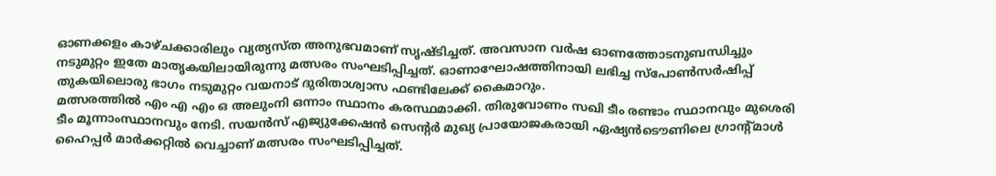ഓണക്കളം കാഴ്ചക്കാരിലും വ്യത്യസ്ത അനുഭവമാണ് സൃഷ്ടിച്ചത്. അവസാന വര്‍ഷ ഓണത്തോടനുബന്ധിച്ചും നടുമുറ്റം ഇതേ മാതൃകയിലായിരുന്നു മത്സരം സംഘടിപ്പിച്ചത്. ഓണാഘോഷത്തിനായി ലഭിച്ച സ്‌പോണ്‍സര്‍ഷിപ്പ് തുകയിലൊരു ഭാഗം നടുമുറ്റം വയനാട് ദുരിതാശ്വാസ ഫണ്ടിലേക്ക് കൈമാറും.
മത്സരത്തില്‍ എം എ എം ഒ അലുംനി ഒന്നാം സ്ഥാനം കരസ്ഥമാക്കി. തിരുവോണം സഖി ടീം രണ്ടാം സ്ഥാനവും മുശെരി ടീം മൂന്നാംസ്ഥാനവും നേടി. സയന്‍സ് എജ്യുക്കേഷന്‍ സെന്റര്‍ മുഖ്യ പ്രായോജകരായി ഏഷ്യന്‍ടൌണിലെ ഗ്രാന്റ്മാള്‍ ഹൈപ്പര്‍ മാര്‍ക്കറ്റില്‍ വെച്ചാണ് മത്സരം സംഘടിപ്പിച്ചത്.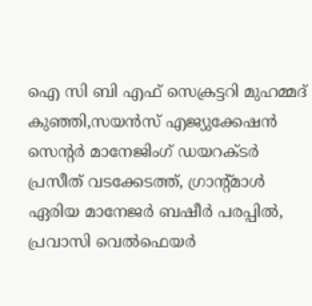ഐ സി ബി എഫ് സെക്രട്ടറി മുഹമ്മദ് കുഞ്ഞി,സയന്‍സ് എജ്യുക്കേഷന്‍ സെന്റര്‍ മാനേജിംഗ് ഡയറക്ടര്‍ പ്രസീത് വടക്കേടത്ത്, ഗ്രാന്റ്മാള്‍ ഏരിയ മാനേജര്‍ ബഷീര്‍ പരപ്പില്‍, പ്രവാസി വെല്‍ഫെയര്‍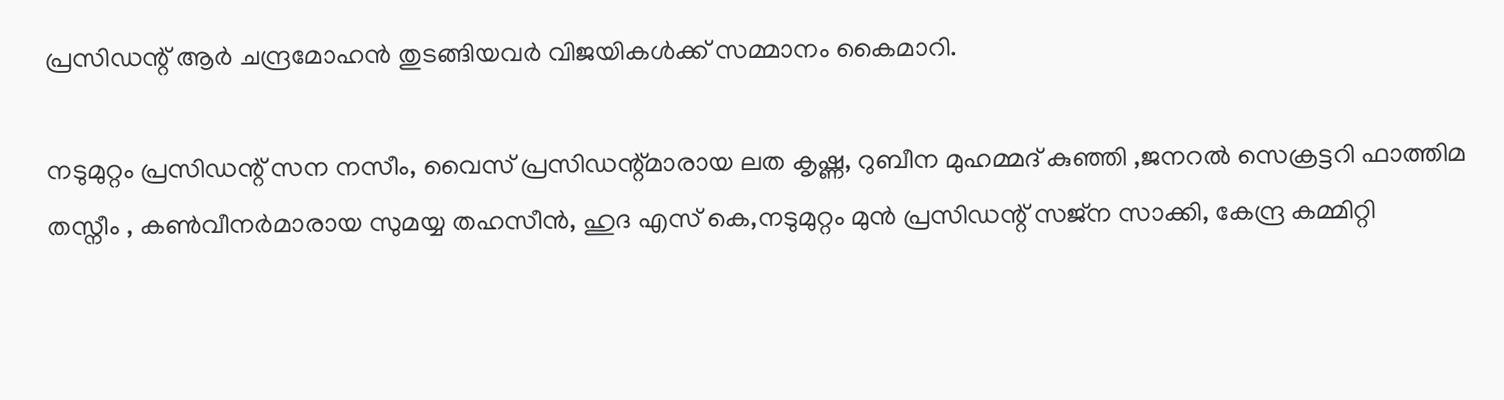പ്രസിഡന്റ് ആര്‍ ചന്ദ്രമോഹന്‍ തുടങ്ങിയവര്‍ വിജയികള്‍ക്ക് സമ്മാനം കൈമാറി.

നടുമുറ്റം പ്രസിഡന്റ് സന നസീം, വൈസ് പ്രസിഡന്റ്മാരായ ലത കൃഷ്ണ, റുബീന മുഹമ്മദ് കുഞ്ഞി ,ജനറല്‍ സെക്രട്ടറി ഫാത്തിമ തസ്നീം , കണ്‍വീനര്‍മാരായ സുമയ്യ തഹസീന്‍, ഹുദ എസ് കെ,നടുമുറ്റം മുന്‍ പ്രസിഡന്റ് സജ്‌ന സാക്കി, കേന്ദ്ര കമ്മിറ്റി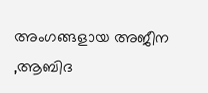അംഗങ്ങളായ അജീന ,ആബിദ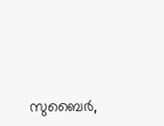സുബൈര്‍,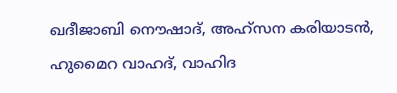ഖദീജാബി നൌഷാദ്, അഹ്‌സന കരിയാടന്‍, ഹുമൈറ വാഹദ്, വാഹിദ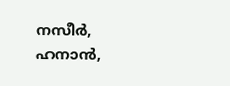നസീര്‍, ഹനാന്‍,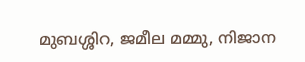മുബശ്ശിറ, ജമീല മമ്മു, നിജാന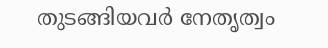തുടങ്ങിയവര്‍ നേതൃത്വം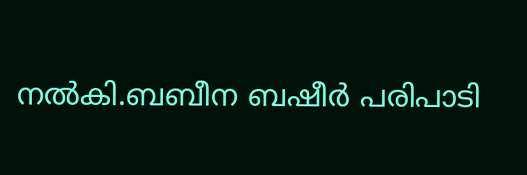നല്‍കി.ബബീന ബഷീര്‍ പരിപാടി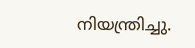നിയന്ത്രിച്ചു.